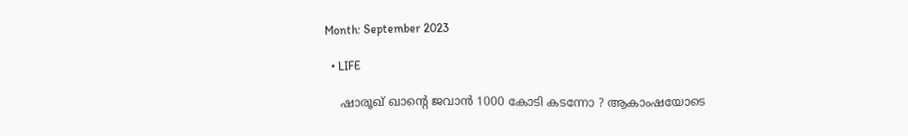Month: September 2023

  • LIFE

    ഷാരൂഖ് ഖാന്റെ ജവാൻ 1000 കോടി കടന്നോ ? ആകാംഷയോടെ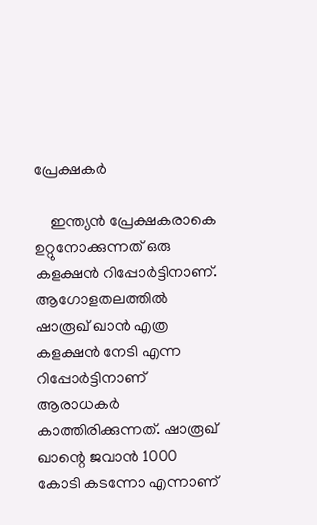പ്രേക്ഷകർ

    ഇന്ത്യൻ പ്രേക്ഷകരാകെ ഉറ്റുനോക്കുന്നത് ഒരു കളക്ഷൻ റിപ്പോർട്ടിനാണ്. ആഗോളതലത്തിൽ ഷാരൂഖ് ഖാൻ എത്ര കളക്ഷൻ നേടി എന്ന റിപ്പോർട്ടിനാണ് ആരാധകർ കാത്തിരിക്കുന്നത്. ഷാരൂഖ് ഖാന്റെ ജവാൻ 1000 കോടി കടന്നോ എന്നാണ്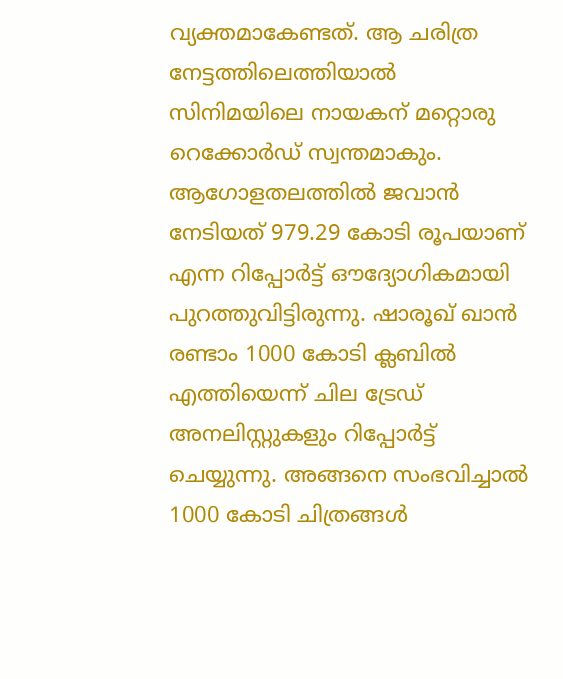വ്യക്തമാകേണ്ടത്. ആ ചരിത്ര നേട്ടത്തിലെത്തിയാൽ സിനിമയിലെ നായകന് മറ്റൊരു റെക്കോർഡ് സ്വന്തമാകും. ആഗോളതലത്തിൽ ജവാൻ നേടിയത് 979.29 കോടി രൂപയാണ് എന്ന റിപ്പോർട്ട് ഔദ്യോഗികമായി പുറത്തുവിട്ടിരുന്നു. ഷാരൂഖ് ഖാൻ രണ്ടാം 1000 കോടി ക്ലബിൽ എത്തിയെന്ന് ചില ട്രേഡ് അനലിസ്റ്റുകളും റിപ്പോർട്ട് ചെയ്യുന്നു. അങ്ങനെ സംഭവിച്ചാൽ 1000 കോടി ചിത്രങ്ങൾ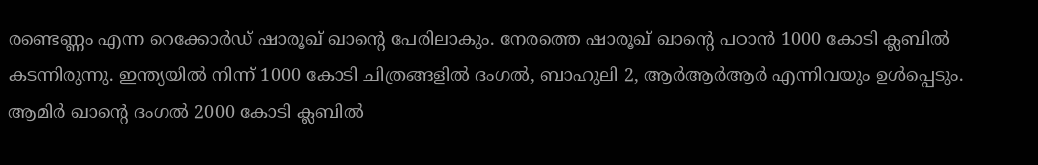രണ്ടെണ്ണം എന്ന റെക്കോർഡ് ഷാരൂഖ് ഖാന്റെ പേരിലാകും. നേരത്തെ ഷാരൂഖ് ഖാന്റെ പഠാൻ 1000 കോടി ക്ലബിൽ കടന്നിരുന്നു. ഇന്ത്യയിൽ നിന്ന് 1000 കോടി ചിത്രങ്ങളിൽ ദംഗൽ, ബാഹുലി 2, ആർആർആർ എന്നിവയും ഉൾപ്പെടും. ആമിർ ഖാന്റെ ദംഗൽ 2000 കോടി ക്ലബിൽ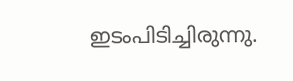ഇടംപിടിച്ചിരുന്നു.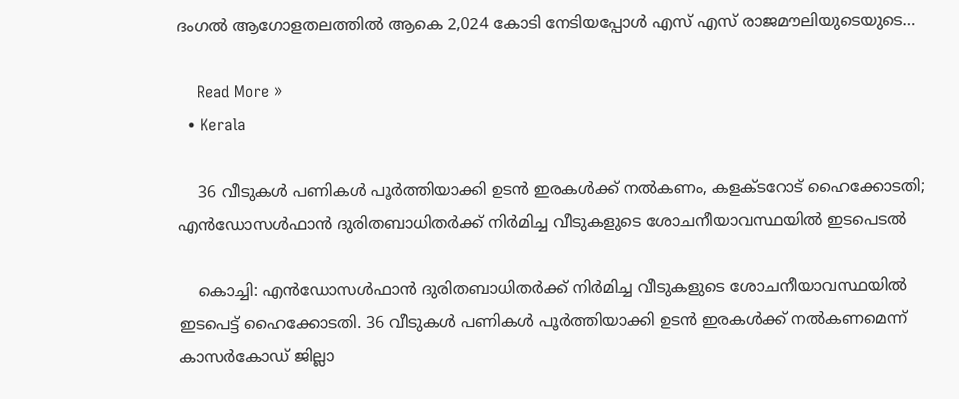ദംഗൽ ആഗോളതലത്തിൽ ആകെ 2,024 കോടി നേടിയപ്പോൾ എസ് എസ് രാജമൗലിയുടെയുടെ…

    Read More »
  • Kerala

    36 വീടുകൾ പണികൾ പൂർത്തിയാക്കി ഉടൻ ഇരകൾക്ക് നൽകണം, കളക്ടറോട് ഹൈക്കോടതി; എൻഡോസൾഫാൻ ദുരിതബാധിതർക്ക് നിർമിച്ച വീടുകളുടെ ശോചനീയാവസ്ഥയിൽ ഇടപെടൽ

    കൊച്ചി: എൻഡോസൾഫാൻ ദുരിതബാധിതർക്ക് നിർമിച്ച വീടുകളുടെ ശോചനീയാവസ്ഥയിൽ ഇടപെട്ട് ഹൈക്കോടതി. 36 വീടുകൾ പണികൾ പൂർത്തിയാക്കി ഉടൻ ഇരകൾക്ക് നൽകണമെന്ന് കാസർകോഡ് ജില്ലാ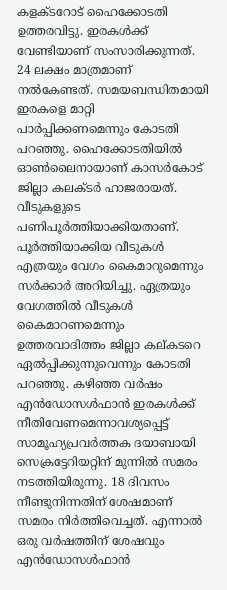കളക്ടറോട് ഹൈക്കോടതി ഉത്തരവിട്ടു. ഇരകൾക്ക് വേണ്ടിയാണ് സംസാരിക്കുന്നത്. 24 ലക്ഷം മാത്രമാണ് നൽകേണ്ടത്. സമയബന്ധിതമായി ഇരകളെ മാറ്റി പാർപ്പിക്കണമെന്നും കോടതി പറഞ്ഞു. ഹൈക്കോടതിയിൽ ഓൺലൈനായാണ് കാസർകോട് ജില്ലാ കലക്ടർ ഹാജരായത്. വീടുകളുടെ പണിപൂർത്തിയാക്കിയതാണ്. പൂർത്തിയാക്കിയ വീടുകൾ എത്രയും വേഗം കൈമാറുമെന്നും സർക്കാർ അറിയിച്ചു. ഏത്രയും വേഗത്തിൽ വീടുകൾ കൈമാറണമെന്നും ഉത്തരവാദിത്തം ജില്ലാ കല്കടറെ ഏൽപ്പിക്കുന്നുവെന്നും കോടതി പറഞ്ഞു. കഴിഞ്ഞ വർഷം എൻഡോസൾഫാൻ ഇരകൾക്ക് നീതിവേണമെന്നാവശ്യപ്പെട്ട് സാമൂഹ്യപ്രവർത്തക ദയാബായി സെക്രട്ടേറിയറ്റിന് മുന്നിൽ സമരം നടത്തിയിരുന്നു. 18 ദിവസം നീണ്ടുനിന്നതിന് ശേഷമാണ് സമരം നിർത്തിവെച്ചത്. എന്നാൽ ഒരു വർഷത്തിന് ശേഷവും എൻഡോസൾഫാൻ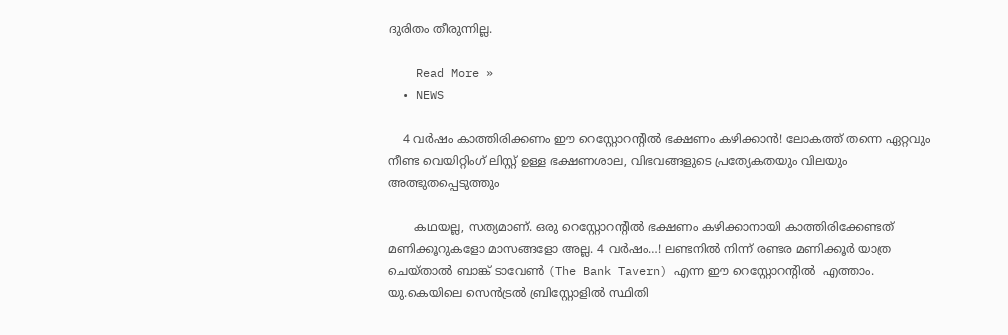ദുരിതം തീരുന്നില്ല.

    Read More »
  • NEWS

    4 വർഷം കാത്തിരിക്കണം ഈ റെസ്റ്റോറന്റിൽ ഭക്ഷണം കഴിക്കാൻ! ലോകത്ത് തന്നെ ഏറ്റവും നീണ്ട വെയിറ്റിംഗ് ലിസ്റ്റ് ഉള്ള ഭക്ഷണശാല, വിഭവങ്ങളുടെ പ്രത്യേകതയും വിലയും അത്ഭുതപ്പെടുത്തും

       കഥയല്ല, സത്യമാണ്. ഒരു റെസ്റ്റോറന്റിൽ ഭക്ഷണം കഴിക്കാനായി കാത്തിരിക്കേണ്ടത് മണിക്കൂറുകളോ മാസങ്ങളോ അല്ല. 4 വർഷം…! ലണ്ടനിൽ നിന്ന് രണ്ടര മണിക്കൂർ യാത്ര ചെയ്താൽ ബാങ്ക് ടാവേൺ (The Bank Tavern) എന്ന ഈ റെസ്റ്റോറന്റിൽ  എത്താം. യു.കെയിലെ സെൻട്രൽ ബ്രിസ്റ്റോളിൽ സ്ഥിതി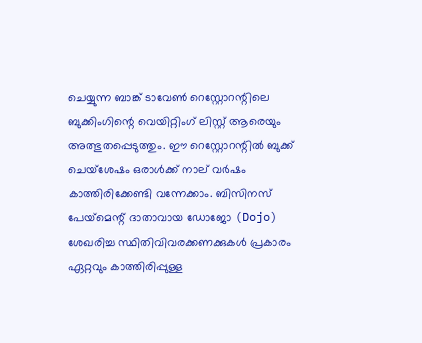ചെയ്യുന്ന ബാങ്ക് ടാവേൺ റെസ്റ്റോറന്റിലെ ബുക്കിംഗിന്റെ വെയിറ്റിംഗ് ലിസ്റ്റ് ആരെയും അത്ഭുതപ്പെടുത്തും. ഈ റെസ്റ്റോറന്റിൽ ബുക്ക് ചെയ്ശേഷം ഒരാൾക്ക് നാല് വർഷം കാത്തിരിക്കേണ്ടി വന്നേക്കാം. ബിസിനസ് പേയ്‌മെന്റ് ദാതാവായ ഡോജോ (Dojo) ശേഖരിച്ച സ്ഥിതിവിവരക്കണക്കുകൾ പ്രകാരം ഏറ്റവും കാത്തിരിപ്പുള്ള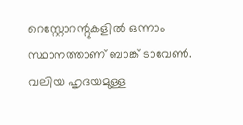റെസ്റ്റോറന്റുകളിൽ ഒന്നാം സ്ഥാനത്താണ് ബാങ്ക് ടാവേൺ. വലിയ ഹൃദയമുള്ള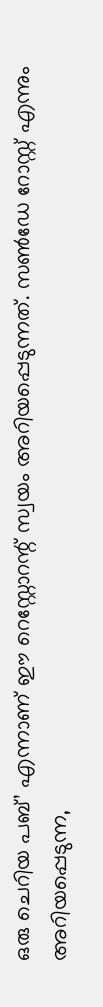ഒരു ചെറിയ പബ്’ എന്നാണ് ഈ റെസ്റ്റോറന്റ് സ്വയം അറിയപ്പെടുന്നത്. സൺഡേ റോസ്റ്റ് എന്നും അറിയപ്പെടുന്ന,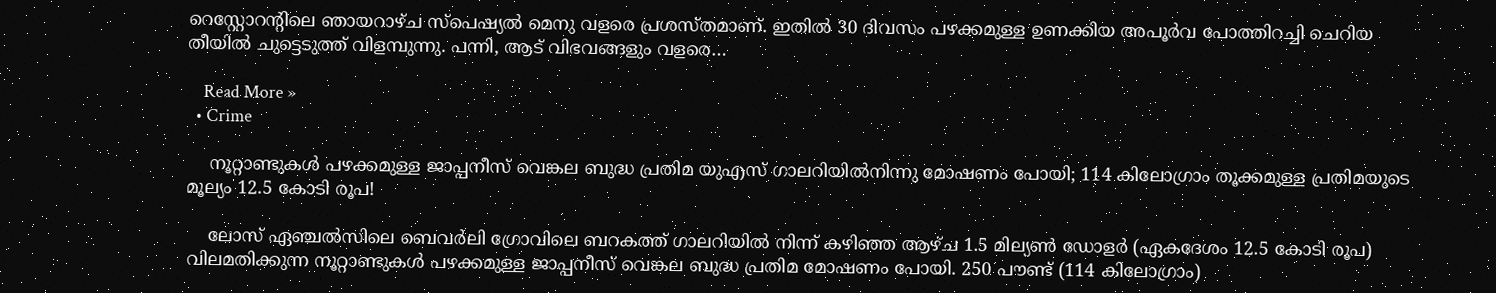റെസ്റ്റോറന്റിലെ ഞായറാഴ്ച സ്പെഷ്യൽ മെനു വളരെ പ്രശസ്തമാണ്. ഇതിൽ 30 ദിവസം പഴക്കമുള്ള ഉണക്കിയ അപൂർവ പോത്തിറച്ചി ചെറിയ തീയിൽ ചുട്ടെടുത്ത് വിളമ്പുന്നു. പന്നി, ആട് വിഭവങ്ങളും വളരെ…

    Read More »
  • Crime

    നൂറ്റാണ്ടുകൾ പഴക്കമുള്ള ജാപ്പനീസ് വെങ്കല ബുദ്ധ പ്രതിമ യുഎസ് ഗാലറിയില്‍നിന്നു മോഷണം പോയി; 114 കിലോഗ്രാം തൂക്കമുള്ള പ്രതിമയുടെ മൂല്യം 12.5 കോടി രൂപ!

    ലോസ് ഏഞ്ചൽസിലെ ബെവർലി ഗ്രോവിലെ ബറകത്ത് ഗാലറിയിൽ നിന്ന് കഴിഞ്ഞ ആഴ്ച 1.5 മില്യൺ ഡോളർ (ഏകദേശം 12.5 കോടി രൂപ) വിലമതിക്കുന്ന നൂറ്റാണ്ടുകൾ പഴക്കമുള്ള ജാപ്പനീസ് വെങ്കല ബുദ്ധ പ്രതിമ മോഷണം പോയി. 250 പൗണ്ട് (114 കിലോഗ്രാം)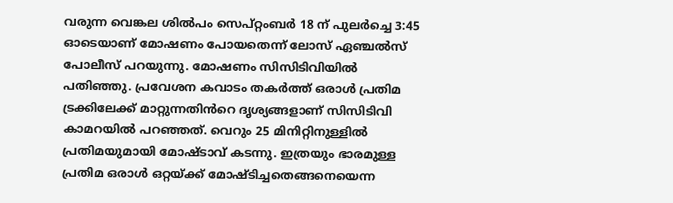വരുന്ന വെങ്കല ശിൽപം സെപ്റ്റംബർ 18 ന് പുലർച്ചെ 3:45 ഓടെയാണ് മോഷണം പോയതെന്ന് ലോസ് ഏഞ്ചൽസ് പോലീസ് പറയുന്നു. മോഷണം സിസിടിവിയിൽ പതിഞ്ഞു. പ്രവേശന കവാടം തകർത്ത് ഒരാൾ പ്രതിമ ട്രക്കിലേക്ക് മാറ്റുന്നതിൻറെ ദൃശ്യങ്ങളാണ് സിസിടിവി കാമറയിൽ പറഞ്ഞത്. വെറും 25 മിനിറ്റിനുള്ളിൽ പ്രതിമയുമായി മോഷ്ടാവ് കടന്നു. ഇത്രയും ഭാരമുള്ള പ്രതിമ ഒരാൾ ഒറ്റയ്ക്ക് മോഷ്ടിച്ചതെങ്ങനെയെന്ന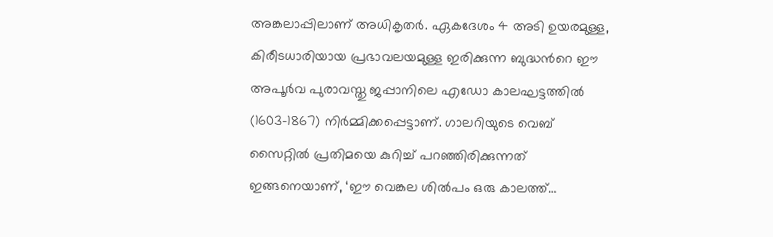അങ്കലാപ്പിലാണ് അധികൃതർ. ഏകദേശം 4 അടി ഉയരമുള്ള, കിരീടധാരിയായ പ്രഭാവലയമുള്ള ഇരിക്കുന്ന ബുദ്ധൻറെ ഈ അപൂർവ പുരാവസ്തു ജപ്പാനിലെ എഡോ കാലഘട്ടത്തിൽ (1603-1867) നിർമ്മിക്കപ്പെട്ടാണ്. ഗാലറിയുടെ വെബ് സൈറ്റിൽ പ്രതിമയെ കുറിച്ച് പറഞ്ഞിരിക്കുന്നത് ഇങ്ങനെയാണ്, ‘ഈ വെങ്കല ശിൽപം ഒരു കാലത്ത്…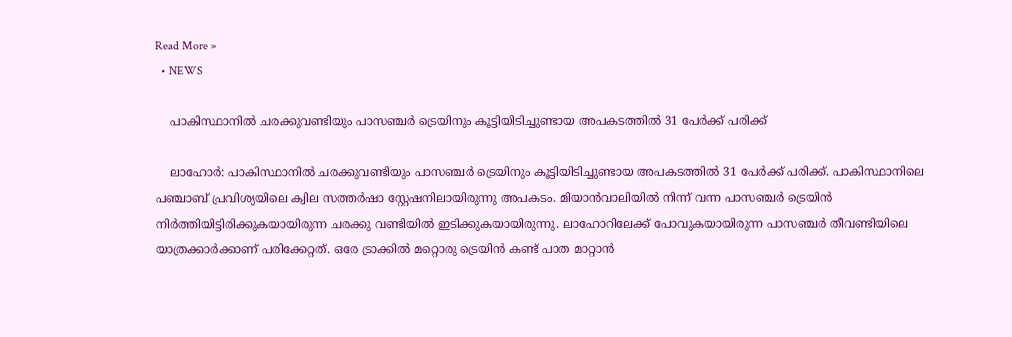Read More »
  • NEWS

    പാകിസ്ഥാനിൽ ചരക്കുവണ്ടിയും പാസഞ്ചർ ട്രെയിനും കൂട്ടിയിടിച്ചുണ്ടായ അപകടത്തിൽ 31 പേർക്ക് പരിക്ക്

    ലാഹോര്‍: പാകിസ്ഥാനിൽ ചരക്കുവണ്ടിയും പാസഞ്ചർ ട്രെയിനും കൂട്ടിയിടിച്ചുണ്ടായ അപകടത്തിൽ 31 പേർക്ക് പരിക്ക്. പാകിസ്ഥാനിലെ പഞ്ചാബ് പ്രവിശ്യയിലെ ക്വില സത്തർഷാ സ്റ്റേഷനിലായിരുന്നു അപകടം. മിയാൻവാലിയിൽ നിന്ന് വന്ന പാസഞ്ചർ ട്രെയിൻ നിർത്തിയിട്ടിരിക്കുകയായിരുന്ന ചരക്കു വണ്ടിയിൽ ഇടിക്കുകയായിരുന്നു. ലാഹോറിലേക്ക് പോവുകയായിരുന്ന പാസഞ്ചര്‍ തീവണ്ടിയിലെ യാത്രക്കാര്‍ക്കാണ് പരിക്കേറ്റത്. ഒരേ ട്രാക്കില്‍ മറ്റൊരു ട്രെയിന്‍ കണ്ട് പാത മാറ്റാന്‍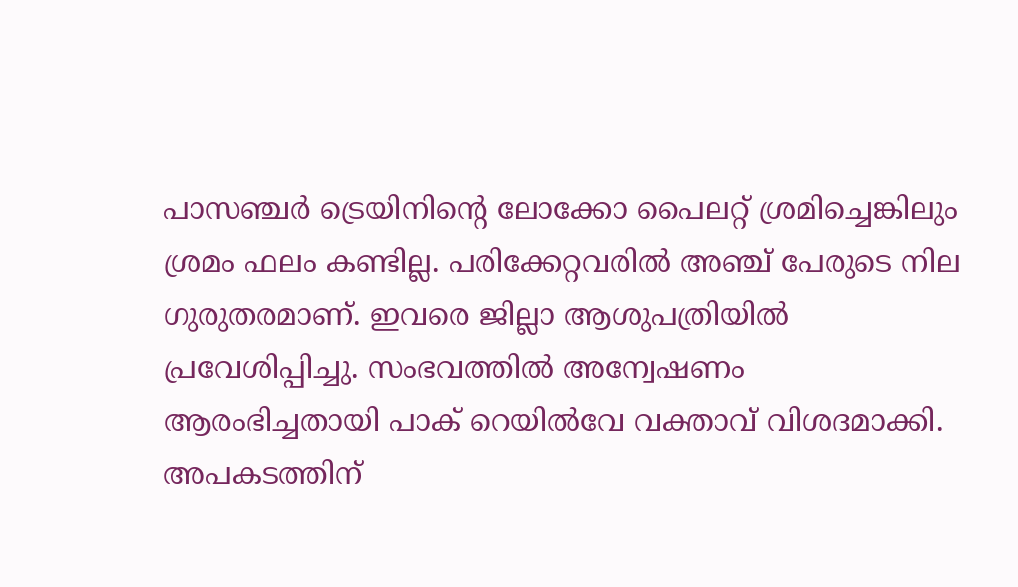പാസഞ്ചര്‍ ട്രെയിനിന്റെ ലോക്കോ പൈലറ്റ് ശ്രമിച്ചെങ്കിലും ശ്രമം ഫലം കണ്ടില്ല. പരിക്കേറ്റവരില്‍ അഞ്ച് പേരുടെ നില ഗുരുതരമാണ്. ഇവരെ ജില്ലാ ആശുപത്രിയില്‍ പ്രവേശിപ്പിച്ചു. സംഭവത്തില്‍ അന്വേഷണം ആരംഭിച്ചതായി പാക് റെയില്‍വേ വക്താവ് വിശദമാക്കി. അപകടത്തിന്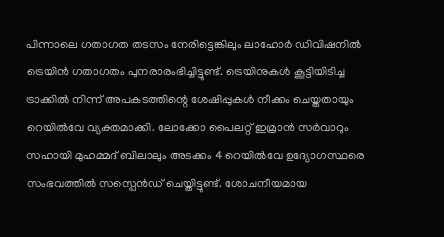പിന്നാലെ ഗതാഗത തടസം നേരിട്ടെങ്കിലും ലാഹോര്‍ ഡിവിഷനില്‍ ട്രെയിന്‍ ഗതാഗതം പുനരാരംഭിച്ചിട്ടുണ്ട്. ട്രെയിനുകള്‍ കൂട്ടിയിടിച്ച ട്രാക്കില്‍ നിന്ന് അപകടത്തിന്റെ ശേഷിപ്പുകള്‍ നീക്കം ചെയ്തതായും റെയില്‍വേ വ്യക്തമാക്കി. ലോക്കോ പൈലറ്റ് ഇമ്രാന്‍ സര്‍വാറും സഹായി മുഹമ്മദ് ബിലാലും അടക്കം 4 റെയില്‍വേ ഉദ്യോഗസ്ഥരെ സംഭവത്തില്‍ സസ്പെന്‍ഡ് ചെയ്തിട്ടുണ്ട്. ശോചനീയമായ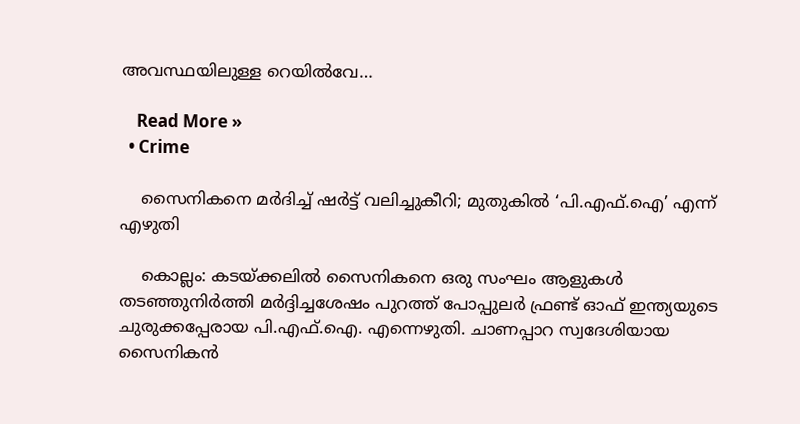അവസ്ഥയിലുള്ള റെയില്‍വേ…

    Read More »
  • Crime

    സൈനികനെ മര്‍ദിച്ച് ഷര്‍ട്ട് വലിച്ചുകീറി; മുതുകില്‍ ‘പി.എഫ്.ഐ’ എന്ന് എഴുതി

    കൊല്ലം: കടയ്ക്കലില്‍ സൈനികനെ ഒരു സംഘം ആളുകള്‍ തടഞ്ഞുനിര്‍ത്തി മര്‍ദ്ദിച്ചശേഷം പുറത്ത് പോപ്പുലര്‍ ഫ്രണ്ട് ഓഫ് ഇന്ത്യയുടെ ചുരുക്കപ്പേരായ പി.എഫ്.ഐ. എന്നെഴുതി. ചാണപ്പാറ സ്വദേശിയായ സൈനികന്‍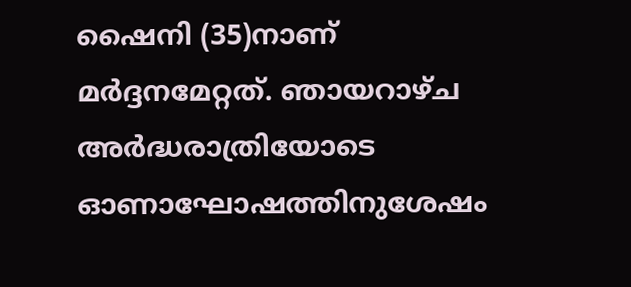ഷൈനി (35)നാണ് മര്‍ദ്ദനമേറ്റത്. ഞായറാഴ്ച അര്‍ദ്ധരാത്രിയോടെ ഓണാഘോഷത്തിനുശേഷം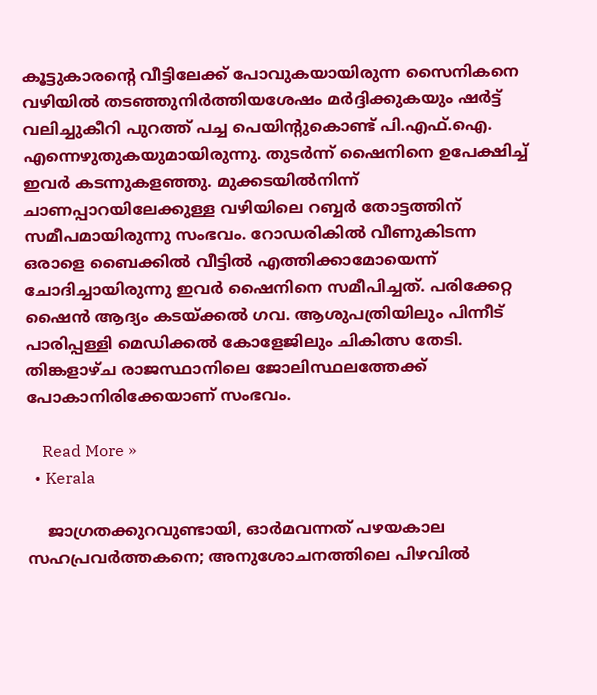കൂട്ടുകാരന്റെ വീട്ടിലേക്ക് പോവുകയായിരുന്ന സൈനികനെ വഴിയില്‍ തടഞ്ഞുനിര്‍ത്തിയശേഷം മര്‍ദ്ദിക്കുകയും ഷര്‍ട്ട് വലിച്ചുകീറി പുറത്ത് പച്ച പെയിന്റുകൊണ്ട് പി.എഫ്.ഐ. എന്നെഴുതുകയുമായിരുന്നു. തുടര്‍ന്ന് ഷൈനിനെ ഉപേക്ഷിച്ച് ഇവര്‍ കടന്നുകളഞ്ഞു. മുക്കടയില്‍നിന്ന് ചാണപ്പാറയിലേക്കുള്ള വഴിയിലെ റബ്ബര്‍ തോട്ടത്തിന് സമീപമായിരുന്നു സംഭവം. റോഡരികില്‍ വീണുകിടന്ന ഒരാളെ ബൈക്കില്‍ വീട്ടില്‍ എത്തിക്കാമോയെന്ന് ചോദിച്ചായിരുന്നു ഇവര്‍ ഷൈനിനെ സമീപിച്ചത്. പരിക്കേറ്റ ഷൈന്‍ ആദ്യം കടയ്ക്കല്‍ ഗവ. ആശുപത്രിയിലും പിന്നീട് പാരിപ്പള്ളി മെഡിക്കല്‍ കോളേജിലും ചികിത്സ തേടി. തിങ്കളാഴ്ച രാജസ്ഥാനിലെ ജോലിസ്ഥലത്തേക്ക് പോകാനിരിക്കേയാണ് സംഭവം.

    Read More »
  • Kerala

    ജാഗ്രതക്കുറവുണ്ടായി, ഓര്‍മവന്നത് പഴയകാല സഹപ്രവര്‍ത്തകനെ; അനുശോചനത്തിലെ പിഴവില്‍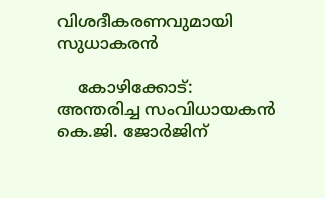വിശദീകരണവുമായി സുധാകരന്‍

    കോഴിക്കോട്: അന്തരിച്ച സംവിധായകൻ കെ.ജി. ജോർജിന്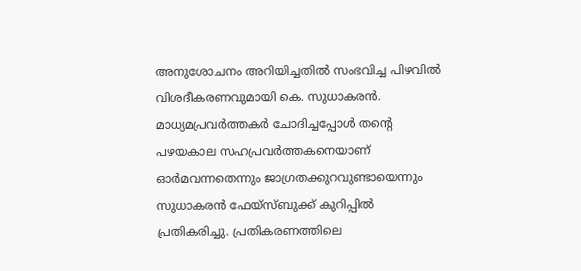അനുശോചനം അറിയിച്ചതിൽ സംഭവിച്ച പിഴവിൽ വിശദീകരണവുമായി കെ. സുധാകരൻ. മാധ്യമപ്രവർത്തകർ ചോദിച്ചപ്പോൾ തന്റെ പഴയകാല സഹപ്രവർത്തകനെയാണ് ഓർമവന്നതെന്നും ജാഗ്രതക്കുറവുണ്ടായെന്നും സുധാകരൻ ഫേയ്‌സ്ബുക്ക് കുറിപ്പിൽ പ്രതികരിച്ചു. പ്രതികരണത്തിലെ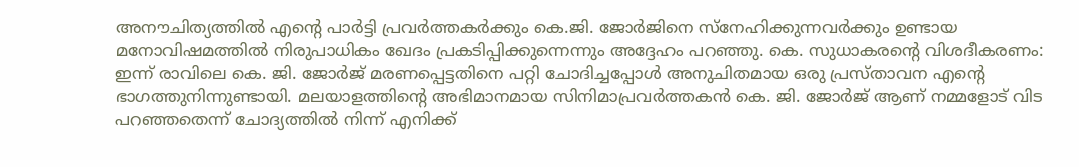അനൗചിത്യത്തിൽ എന്റെ പാർട്ടി പ്രവർത്തകർക്കും കെ.ജി. ജോർജിനെ സ്‌നേഹിക്കുന്നവർക്കും ഉണ്ടായ മനോവിഷമത്തിൽ നിരുപാധികം ഖേദം പ്രകടിപ്പിക്കുന്നെന്നും അദ്ദേഹം പറഞ്ഞു. കെ. സുധാകരന്റെ വിശദീകരണം: ഇന്ന് രാവിലെ കെ. ജി. ജോർജ് മരണപ്പെട്ടതിനെ പറ്റി ചോദിച്ചപ്പോൾ അനുചിതമായ ഒരു പ്രസ്താവന എന്റെ ഭാഗത്തുനിന്നുണ്ടായി. മലയാളത്തിന്റെ അഭിമാനമായ സിനിമാപ്രവർത്തകൻ കെ. ജി. ജോർജ് ആണ് നമ്മളോട് വിട പറഞ്ഞതെന്ന് ചോദ്യത്തിൽ നിന്ന് എനിക്ക്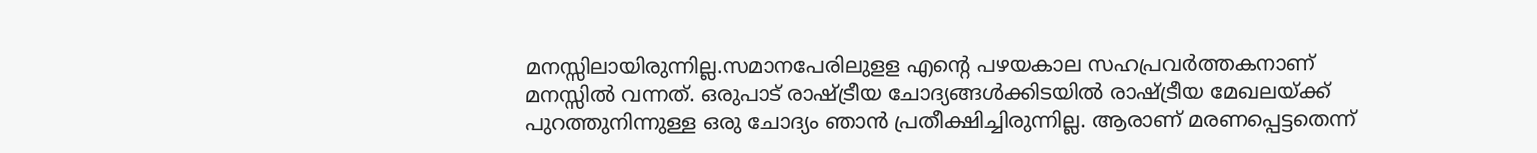മനസ്സിലായിരുന്നില്ല.സമാനപേരിലുളള എന്റെ പഴയകാല സഹപ്രവർത്തകനാണ് മനസ്സിൽ വന്നത്. ഒരുപാട് രാഷ്ട്രീയ ചോദ്യങ്ങൾക്കിടയിൽ രാഷ്ട്രീയ മേഖലയ്ക്ക് പുറത്തുനിന്നുള്ള ഒരു ചോദ്യം ഞാൻ പ്രതീക്ഷിച്ചിരുന്നില്ല. ആരാണ് മരണപ്പെട്ടതെന്ന്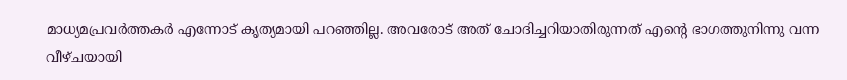മാധ്യമപ്രവർത്തകർ എന്നോട് കൃത്യമായി പറഞ്ഞില്ല. അവരോട് അത് ചോദിച്ചറിയാതിരുന്നത് എന്റെ ഭാഗത്തുനിന്നു വന്ന വീഴ്ചയായി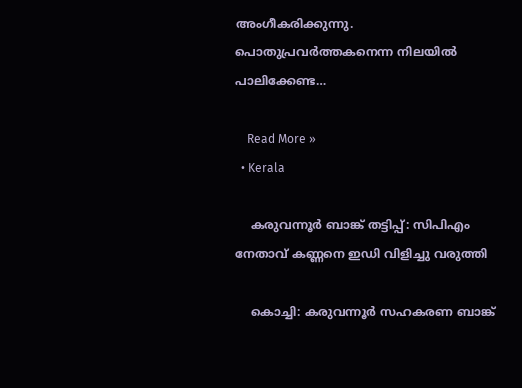അംഗീകരിക്കുന്നു. പൊതുപ്രവർത്തകനെന്ന നിലയിൽ പാലിക്കേണ്ട…

    Read More »
  • Kerala

    കരുവന്നൂര്‍ ബാങ്ക് തട്ടിപ്പ്: സിപിഎം നേതാവ് കണ്ണനെ ഇഡി വിളിച്ചു വരുത്തി

    കൊച്ചി: കരുവന്നൂര്‍ സഹകരണ ബാങ്ക്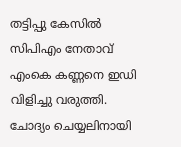തട്ടിപ്പു കേസില്‍ സിപിഎം നേതാവ് എംകെ കണ്ണനെ ഇഡി വിളിച്ചു വരുത്തി. ചോദ്യം ചെയ്യലിനായി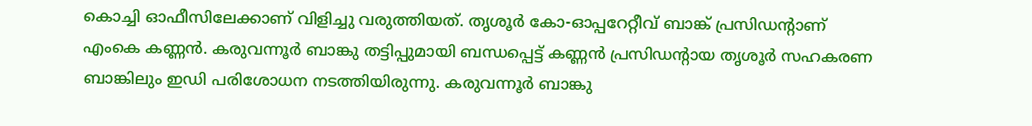കൊച്ചി ഓഫീസിലേക്കാണ് വിളിച്ചു വരുത്തിയത്. തൃശൂര്‍ കോ-ഓപ്പറേറ്റീവ് ബാങ്ക് പ്രസിഡന്റാണ് എംകെ കണ്ണന്‍. കരുവന്നൂര്‍ ബാങ്കു തട്ടിപ്പുമായി ബന്ധപ്പെട്ട് കണ്ണന്‍ പ്രസിഡന്റായ തൃശൂര്‍ സഹകരണ ബാങ്കിലും ഇഡി പരിശോധന നടത്തിയിരുന്നു. കരുവന്നൂര്‍ ബാങ്കു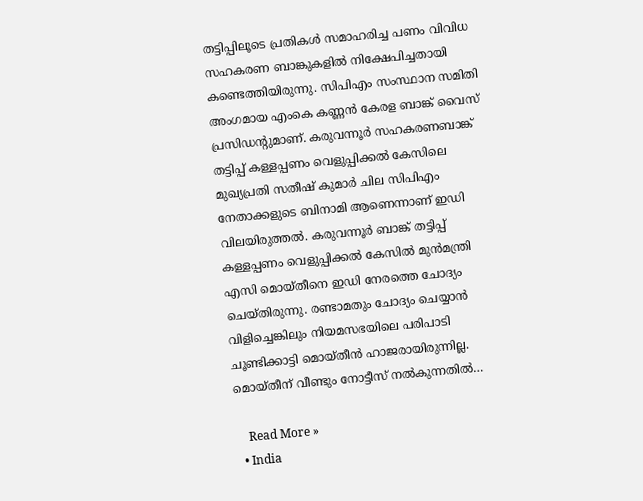തട്ടിപ്പിലൂടെ പ്രതികള്‍ സമാഹരിച്ച പണം വിവിധ സഹകരണ ബാങ്കുകളില്‍ നിക്ഷേപിച്ചതായി കണ്ടെത്തിയിരുന്നു. സിപിഎം സംസ്ഥാന സമിതി അംഗമായ എംകെ കണ്ണന്‍ കേരള ബാങ്ക് വൈസ് പ്രസിഡന്റുമാണ്. കരുവന്നൂര്‍ സഹകരണബാങ്ക് തട്ടിപ്പ് കള്ളപ്പണം വെളുപ്പിക്കല്‍ കേസിലെ മുഖ്യപ്രതി സതീഷ് കുമാര്‍ ചില സിപിഎം നേതാക്കളുടെ ബിനാമി ആണെന്നാണ് ഇഡി വിലയിരുത്തല്‍. കരുവന്നൂര്‍ ബാങ്ക് തട്ടിപ്പ് കള്ളപ്പണം വെളുപ്പിക്കല്‍ കേസില്‍ മുന്‍മന്ത്രി എസി മൊയ്തീനെ ഇഡി നേരത്തെ ചോദ്യം ചെയ്തിരുന്നു. രണ്ടാമതും ചോദ്യം ചെയ്യാന്‍ വിളിച്ചെങ്കിലും നിയമസഭയിലെ പരിപാടി ചൂണ്ടിക്കാട്ടി മൊയ്തീന്‍ ഹാജരായിരുന്നില്ല. മൊയ്തീന് വീണ്ടും നോട്ടീസ് നല്‍കുന്നതില്‍…

    Read More »
  • India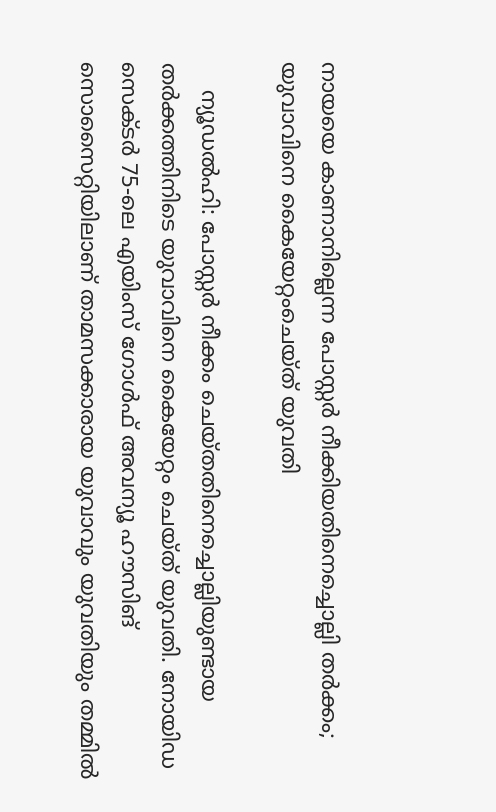നായയെ കാണാനില്ലെന്ന പോസ്റ്റര്‍ നീക്കിയതിനെച്ചൊല്ലി തര്‍ക്കം; യുവാവിനെ കൈയേറ്റംചെയ്ത് യുവതി

    ന്യൂഡല്‍ഹി: പോസ്റ്റര്‍ നീക്കം ചെയ്തതിനെച്ചൊല്ലിയുണ്ടായ തര്‍ക്കത്തിനിടെ യുവാവിനെ കൈയേറ്റം ചെയ്ത് യുവതി. നോയിഡ സെക്ടര്‍ 75-ലെ എയിംസ് ഗോള്‍ഫ് അവന്യൂ ഹൗസിങ് സൊസൈറ്റിയിലാണ് താമസക്കാരായ യുവാവും യുവതിയും തമ്മില്‍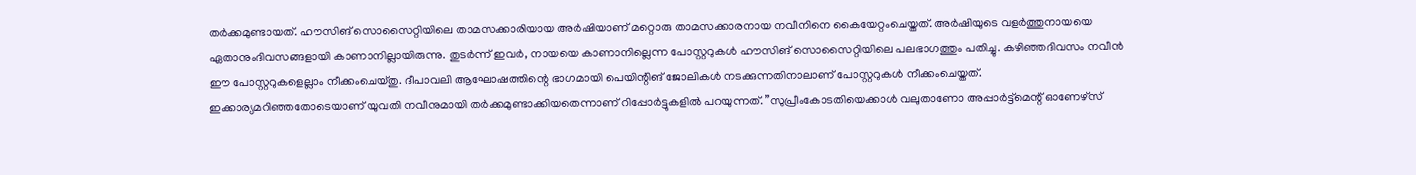തര്‍ക്കമുണ്ടായത്. ഹൗസിങ് സൊസൈറ്റിയിലെ താമസക്കാരിയായ അര്‍ഷിയാണ് മറ്റൊരു താമസക്കാരനായ നവീനിനെ കൈയേറ്റംചെയ്തത്. അര്‍ഷിയുടെ വളര്‍ത്തുനായയെ ഏതാനുംദിവസങ്ങളായി കാണാനില്ലായിരുന്നു. തുടര്‍ന്ന് ഇവര്‍, നായയെ കാണാനില്ലെന്ന പോസ്റ്ററുകള്‍ ഹൗസിങ് സൊസൈറ്റിയിലെ പലഭാഗത്തും പതിച്ചു. കഴിഞ്ഞദിവസം നവീന്‍ ഈ പോസ്റ്ററുകളെല്ലാം നീക്കംചെയ്തു. ദീപാവലി ആഘോഷത്തിന്റെ ഭാഗമായി പെയിന്റിങ് ജോലികള്‍ നടക്കുന്നതിനാലാണ് പോസ്റ്ററുകള്‍ നീക്കംചെയ്തത്. ഇക്കാര്യമറിഞ്ഞതോടെയാണ് യുവതി നവീനുമായി തര്‍ക്കമുണ്ടാക്കിയതെന്നാണ് റിപ്പോര്‍ട്ടുകളില്‍ പറയുന്നത്. ”സുപ്രീംകോടതിയെക്കാള്‍ വലുതാണോ അപ്പാര്‍ട്ട്മെന്റ് ഓണേഴ്സ്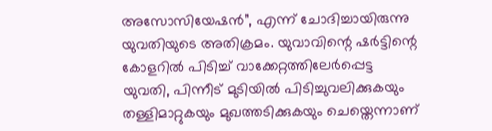അസോസിയേഷന്‍”, എന്ന് ചോദിച്ചായിരുന്നു യുവതിയുടെ അതിക്രമം. യുവാവിന്റെ ഷര്‍ട്ടിന്റെ കോളറില്‍ പിടിച്ച് വാക്കേറ്റത്തിലേര്‍പ്പെട്ട യുവതി, പിന്നീട് മുടിയില്‍ പിടിച്ചുവലിക്കുകയും തള്ളിമാറ്റുകയും മുഖത്തടിക്കുകയും ചെയ്തെന്നാണ്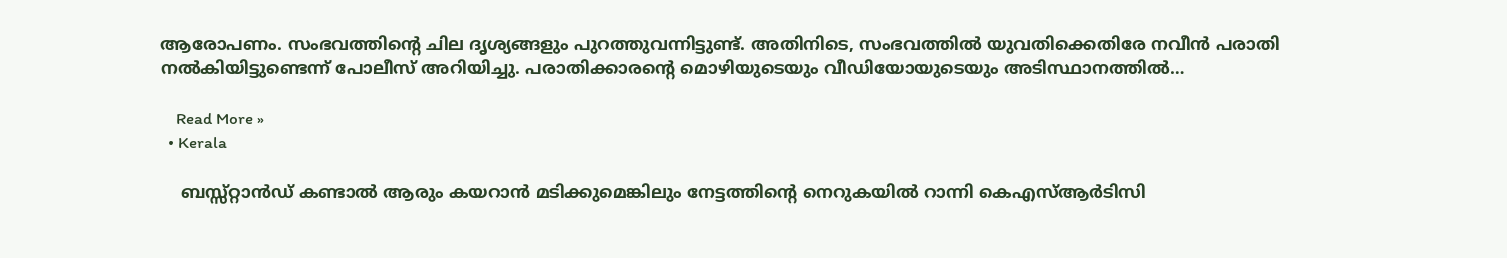ആരോപണം. സംഭവത്തിന്റെ ചില ദൃശ്യങ്ങളും പുറത്തുവന്നിട്ടുണ്ട്. അതിനിടെ, സംഭവത്തില്‍ യുവതിക്കെതിരേ നവീന്‍ പരാതി നല്‍കിയിട്ടുണ്ടെന്ന് പോലീസ് അറിയിച്ചു. പരാതിക്കാരന്റെ മൊഴിയുടെയും വീഡിയോയുടെയും അടിസ്ഥാനത്തില്‍…

    Read More »
  • Kerala

    ബസ്സ്റ്റാൻഡ് കണ്ടാൽ ആരും കയറാൻ മടിക്കുമെങ്കിലും നേട്ടത്തിന്റെ നെറുകയിൽ റാന്നി കെഎസ്ആർടിസി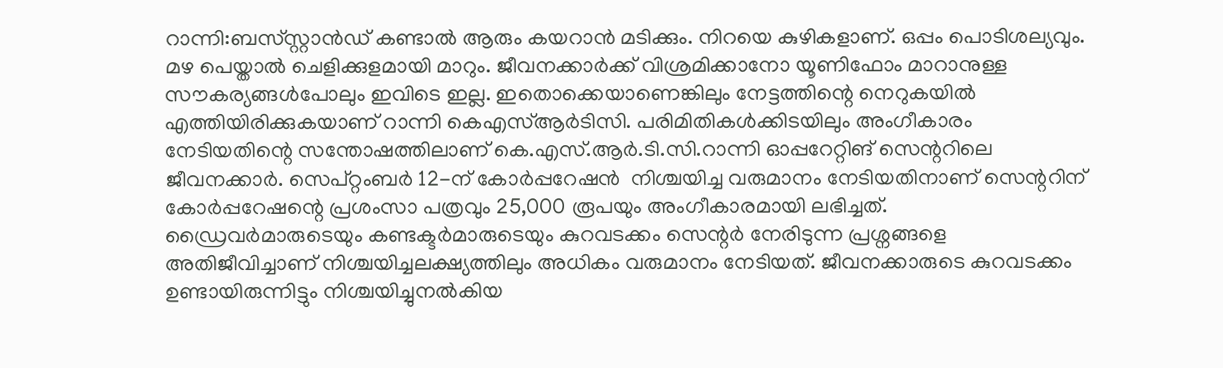റാന്നി:ബസ്‌സ്റ്റാൻഡ്‌ കണ്ടാൽ ആരും കയറാൻ മടിക്കും. നിറയെ കുഴികളാണ്. ഒപ്പം പൊടിശല്യവും. മഴ പെയ്താൽ ചെളിക്കുളമായി മാറും. ജീവനക്കാർക്ക് വിശ്രമിക്കാനോ യൂണിഫോം മാറാനുള്ള സൗകര്യങ്ങൾപോലും ഇവിടെ ഇല്ല. ഇതൊക്കെയാണെങ്കിലും നേട്ടത്തിന്റെ നെറുകയിൽ എത്തിയിരിക്കുകയാണ് റാന്നി കെഎസ്ആർടിസി. പരിമിതികൾക്കിടയിലും അംഗീകാരം നേടിയതിന്റെ സന്തോഷത്തിലാണ് കെ.എസ്.ആർ.ടി.സി.റാന്നി ഓപ്പറേറ്റിങ് സെന്ററിലെ ജീവനക്കാർ. സെപ്റ്റംബർ 12-ന് കോർപ്പറേഷൻ  നിശ്ചയിച്ച വരുമാനം നേടിയതിനാണ് സെന്ററിന് കോർപ്പറേഷന്റെ പ്രശംസാ പത്രവും 25,000 രൂപയും അംഗീകാരമായി ലഭിച്ചത്. ഡ്രൈവർമാരുടെയും കണ്ടക്ടർമാരുടെയും കുറവടക്കം സെന്റർ നേരിടുന്ന പ്രശ്നങ്ങളെ അതിജീവിച്ചാണ് നിശ്ചയിച്ചലക്ഷ്യത്തിലും അധികം വരുമാനം നേടിയത്. ജീവനക്കാരുടെ കുറവടക്കം ഉണ്ടായിരുന്നിട്ടും നിശ്ചയിച്ചുനൽകിയ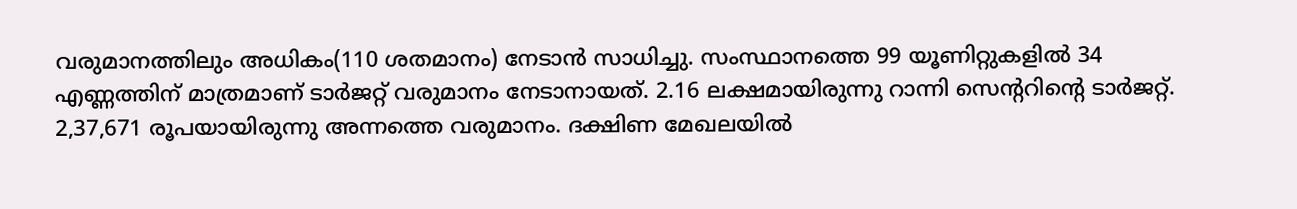വരുമാനത്തിലും അധികം(110 ശതമാനം) നേടാൻ സാധിച്ചു. സംസ്ഥാനത്തെ 99 യൂണിറ്റുകളിൽ 34 എണ്ണത്തിന് മാത്രമാണ് ടാർജറ്റ് വരുമാനം നേടാനായത്. 2.16 ലക്ഷമായിരുന്നു റാന്നി സെന്ററിന്റെ ടാർജറ്റ്. 2,37,671 രൂപയായിരുന്നു അന്നത്തെ വരുമാനം. ദക്ഷിണ മേഖലയിൽ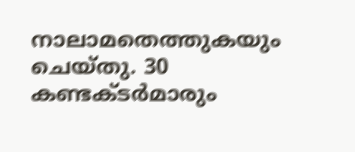നാലാമതെത്തുകയും ചെയ്തു. 30 കണ്ടക്ടർമാരും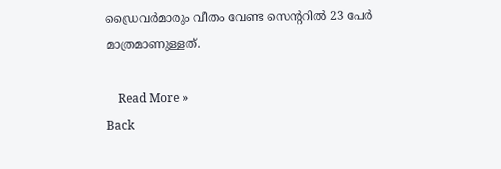ഡ്രൈവർമാരും വീതം വേണ്ട സെന്ററിൽ 23 പേർ  മാത്രമാണുള്ളത്.

    Read More »
Back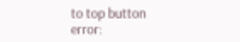to top button
error: